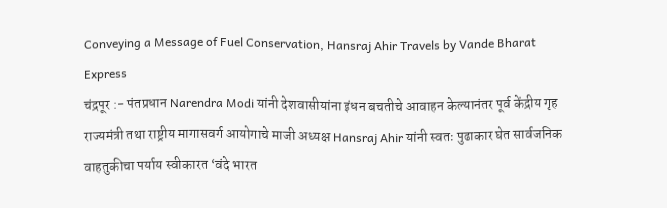Conveying a Message of Fuel Conservation, Hansraj Ahir Travels by Vande Bharat Express
चंद्रपूर :- पंतप्रधान Narendra Modi यांनी देशवासीयांना इंधन बचतीचे आवाहन केल्यानंतर पूर्व केंद्रीय गृह राज्यमंत्री तथा राष्ट्रीय मागासवर्ग आयोगाचे माजी अध्यक्ष Hansraj Ahir यांनी स्वतः पुढाकार घेत सार्वजनिक वाहतुकीचा पर्याय स्वीकारत ‘वंदे भारत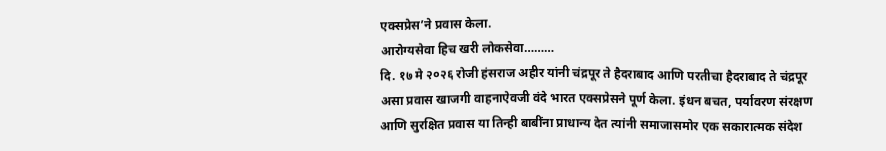एक्सप्रेस’ने प्रवास केला.
आरोग्यसेवा हिच खरी लोकसेवा………
दि. १७ मे २०२६ रोजी हंसराज अहीर यांनी चंद्रपूर ते हैदराबाद आणि परतीचा हैदराबाद ते चंद्रपूर असा प्रवास खाजगी वाहनाऐवजी वंदे भारत एक्सप्रेसने पूर्ण केला. इंधन बचत, पर्यावरण संरक्षण आणि सुरक्षित प्रवास या तिन्ही बाबींना प्राधान्य देत त्यांनी समाजासमोर एक सकारात्मक संदेश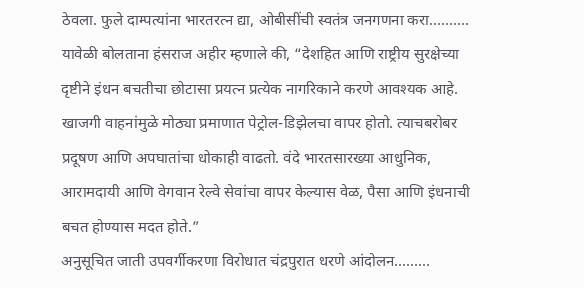ठेवला. फुले दाम्पत्यांना भारतरत्न द्या, ओबीसींची स्वतंत्र जनगणना करा……….
यावेळी बोलताना हंसराज अहीर म्हणाले की, “देशहित आणि राष्ट्रीय सुरक्षेच्या दृष्टीने इंधन बचतीचा छोटासा प्रयत्न प्रत्येक नागरिकाने करणे आवश्यक आहे. खाजगी वाहनांमुळे मोठ्या प्रमाणात पेट्रोल-डिझेलचा वापर होतो. त्याचबरोबर प्रदूषण आणि अपघातांचा धोकाही वाढतो. वंदे भारतसारख्या आधुनिक, आरामदायी आणि वेगवान रेल्वे सेवांचा वापर केल्यास वेळ, पैसा आणि इंधनाची बचत होण्यास मदत होते.”
अनुसूचित जाती उपवर्गीकरणा विरोधात चंद्रपुरात धरणे आंदोलन………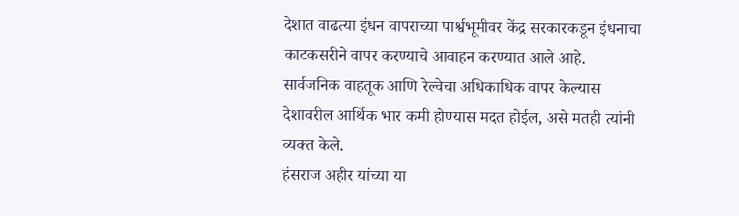देशात वाढत्या इंधन वापराच्या पार्श्वभूमीवर केंद्र सरकारकडून इंधनाचा काटकसरीने वापर करण्याचे आवाहन करण्यात आले आहे. सार्वजनिक वाहतूक आणि रेल्वेचा अधिकाधिक वापर केल्यास देशावरील आर्थिक भार कमी होण्यास मदत होईल, असे मतही त्यांनी व्यक्त केले.
हंसराज अहीर यांच्या या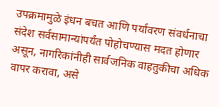उपक्रमामुळे इंधन बचत आणि पर्यावरण संवर्धनाचा संदेश सर्वसामान्यांपर्यंत पोहोचण्यास मदत होणार असून, नागरिकांनीही सार्वजनिक वाहतुकीचा अधिक वापर करावा, असे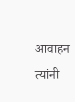आवाहन त्यांनी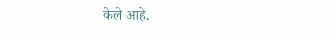केले आहे.